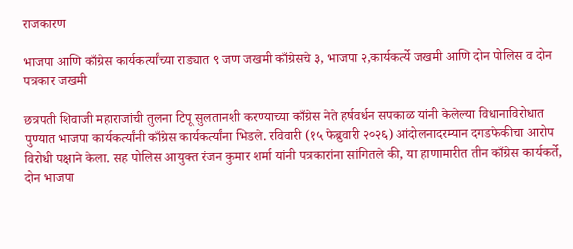राजकारण

भाजपा आणि काँग्रेस कार्यकर्त्यांच्या राड्यात ९ जण जखमी काँग्रेसचे ३, भाजपा २,कार्यकर्त्ये जखमी आणि दोन पोलिस व दोन पत्रकार जखमी

छत्रपती शिवाजी महाराजांची तुलना टिपू सुलतानशी करण्‍याच्‍या काँग्रेस नेते हर्षवर्धन सपकाळ यांनी केलेल्या विधानाविरोधात पुण्यात भाजपा कार्यकर्त्यांनी काँग्रेस कार्यकर्त्यांना भिडले. रविवारी (१५ फेब्रुवारी २०२६) आंदोलनादरम्यान दगडफेकीचा आरोप विरोधी पक्षाने केला. सह पोलिस आयुक्त रंजन कुमार शर्मा यांनी पत्रकारांना सांगितले की, या हाणामारीत तीन काँग्रेस कार्यकर्ते, दोन भाजपा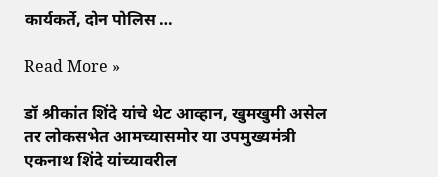कार्यकर्ते, दोन पोलिस …

Read More »

डॉ श्रीकांत शिंदे यांचे थेट आव्हान, खुमखुमी असेल तर लोकसभेत आमच्यासमोर या उपमुख्यमंत्री एकनाथ शिंदे यांच्यावरील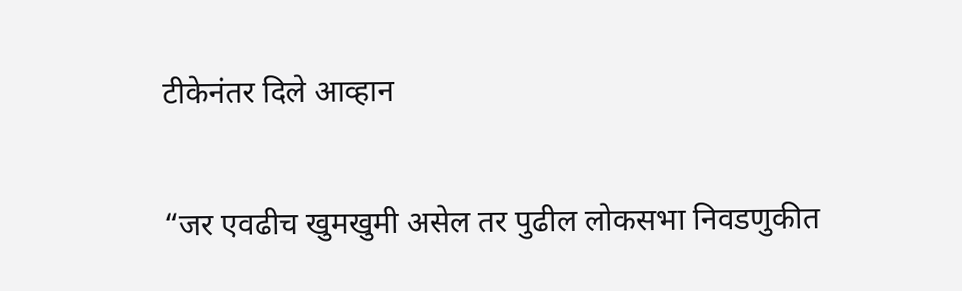टीकेनंतर दिले आव्हान

“जर एवढीच खुमखुमी असेल तर पुढील लोकसभा निवडणुकीत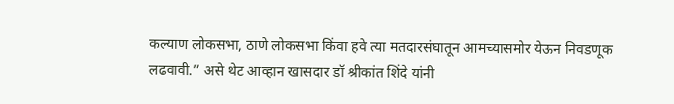कल्याण लोकसभा, ठाणे लोकसभा किंवा हवे त्या मतदारसंघातून आमच्यासमोर येऊन निवडणूक लढवावी.” असे थेट आव्हान खासदार डॉ श्रीकांत शिंदे यांनी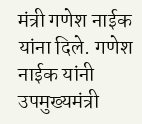मंत्री गणेश नाईक यांना दिले. गणेश नाईक यांनी उपमुख्यमंत्री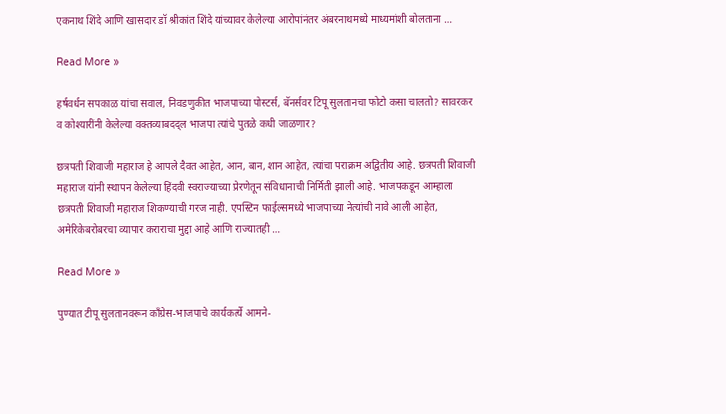एकनाथ शिंदे आणि खासदार डॉ श्रीकांत शिंदे यांच्यावर केलेल्या आरोपांनंतर अंबरनाथमध्ये माध्यमांशी बोलताना …

Read More »

हर्षवर्धन सपकाळ यांचा सवाल, निवडणुकीत भाजपाच्या पोस्टर्स, बॅनर्सवर टिपू सुलतानचा फोटो कसा चालतो? सावरकर व कोश्यारींनी केलेल्या वक्तव्याबदद्ल भाजपा त्यांचे पुतळे कधी जाळणार?

छत्रपती शिवाजी महाराज हे आपले दैवत आहेत, आन, बान, शान आहेत, त्यांचा पराक्रम अद्वितीय आहे. छत्रपती शिवाजी महाराज यांनी स्थापन केलेल्या हिंदवी स्वराज्याच्या प्रेरणेतून संविधानाची निर्मिती झाली आहे. भाजपकडून आम्हाला छत्रपती शिवाजी महाराज शिकण्याची गरज नाही. एपस्टिन फाईल्समध्ये भाजपाच्या नेत्यांची नावे आली आहेत, अमेरिकेबरोबरचा व्यापार कराराचा मुद्दा आहे आणि राज्यातही …

Read More »

पुण्यात टीपू सुलतानवरून काँग्रेस-भाजपाचे कार्यकर्त्ये आमने-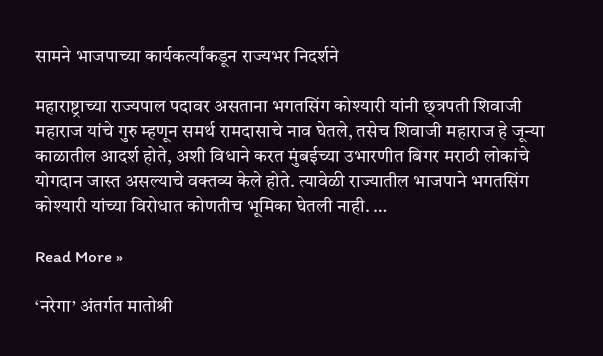सामने भाजपाच्या कार्यकर्त्यांकडून राज्यभर निदर्शने

महाराष्ट्राच्या राज्यपाल पदावर असताना भगतसिंग कोश्यारी यांनी छ्त्रपती शिवाजी महाराज यांचे गुरु म्हणून समर्थ रामदासाचे नाव घेतले, तसेच शिवाजी महाराज हे जून्या काळातील आदर्श होते, अशी विधाने करत मुंबईच्या उभारणीत बिगर मराठी लोकांचे योगदान जास्त असल्याचे वक्तव्य केले होते. त्यावेळी राज्यातील भाजपाने भगतसिंग कोश्यारी यांच्या विरोधात कोणतीच भूमिका घेतली नाही. …

Read More »

‘नरेगा’ अंतर्गत मातोश्री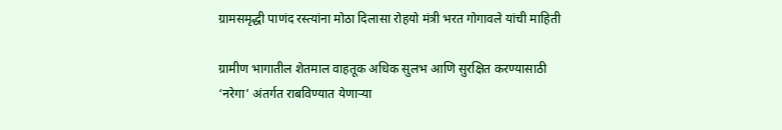ग्रामसमृद्धी पाणंद रस्त्यांना मोठा दिलासा रोहयो मंत्री भरत गोगावले यांची माहिती

ग्रामीण भागातील शेतमाल वाहतूक अधिक सुलभ आणि सुरक्षित करण्यासाठी ‘नरेगा’ अंतर्गत राबविण्यात येणाऱ्या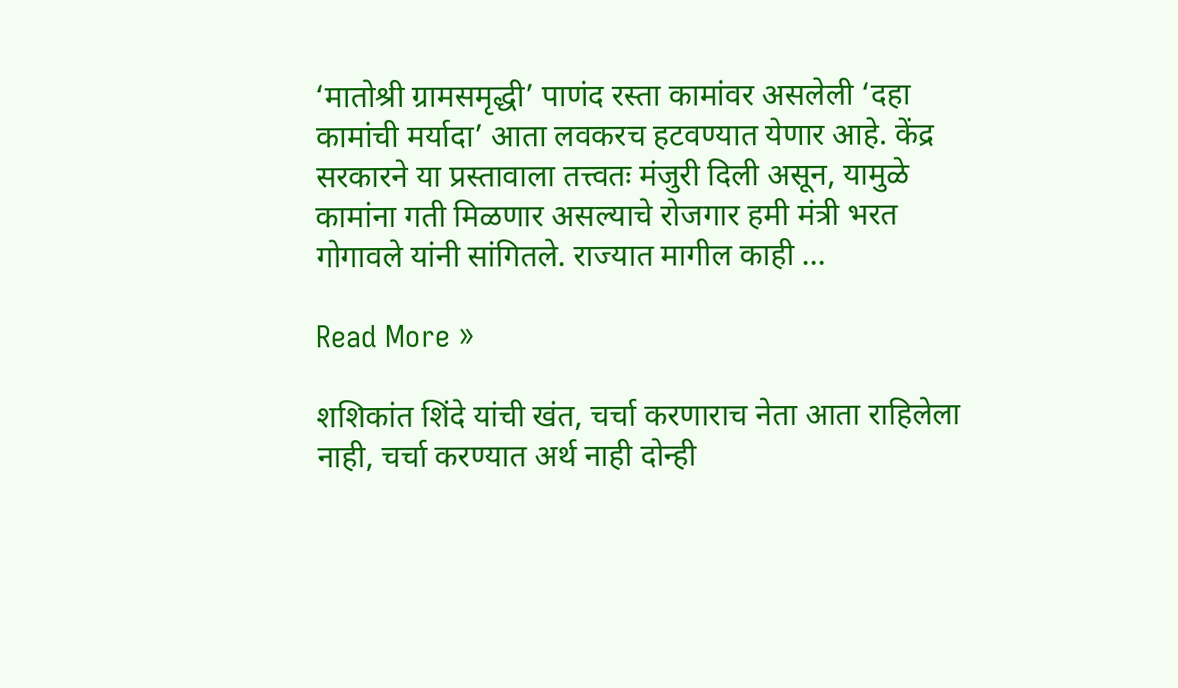‘मातोश्री ग्रामसमृद्धी’ पाणंद रस्ता कामांवर असलेली ‘दहा कामांची मर्यादा’ आता लवकरच हटवण्यात येणार आहे. केंद्र सरकारने या प्रस्तावाला तत्त्वतः मंजुरी दिली असून, यामुळे कामांना गती मिळणार असल्याचे रोजगार हमी मंत्री भरत गोगावले यांनी सांगितले. राज्यात मागील काही …

Read More »

शशिकांत शिंदे यांची खंत, चर्चा करणाराच नेता आता राहिलेला नाही, चर्चा करण्यात अर्थ नाही दोन्ही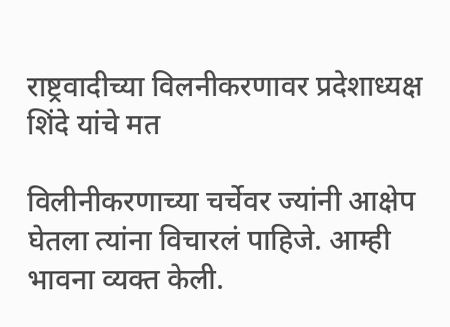राष्ट्रवादीच्या विलनीकरणावर प्रदेशाध्यक्ष शिंदे यांचे मत

विलीनीकरणाच्या चर्चेवर ज्यांनी आक्षेप घेतला त्यांना विचारलं पाहिजे. आम्ही भावना व्यक्त केली.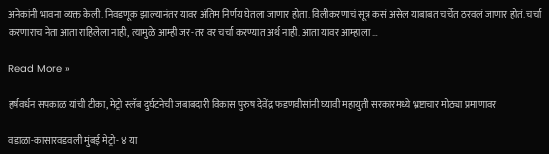अनेकांनी भावना व्यक्त केली. निवडणूक झाल्यानंतर यावर अंतिम निर्णय घेतला जाणार होता. विलीकरणाचं सूत्र कसं असेल याबाबत चर्चेत ठरवलं जाणार होतं. चर्चा करणाराच नेता आता राहिलेला नाही, त्यामुळे आम्ही जर-तर वर चर्चा करण्यात अर्थ नाही. आता यावर आम्हाला …

Read More »

हर्षवर्धन सपकाळ यांची टीका, मेट्रो स्लॅब दुर्घटनेची जबाबदारी विकास पुरुष देवेंद्र फडणवीसांनी घ्यावी महायुती सरकारमध्ये भ्रष्टाचार मोठ्या प्रमाणावर

वडाळा-कासारवडवली मुंबई मेट्रो- ४ या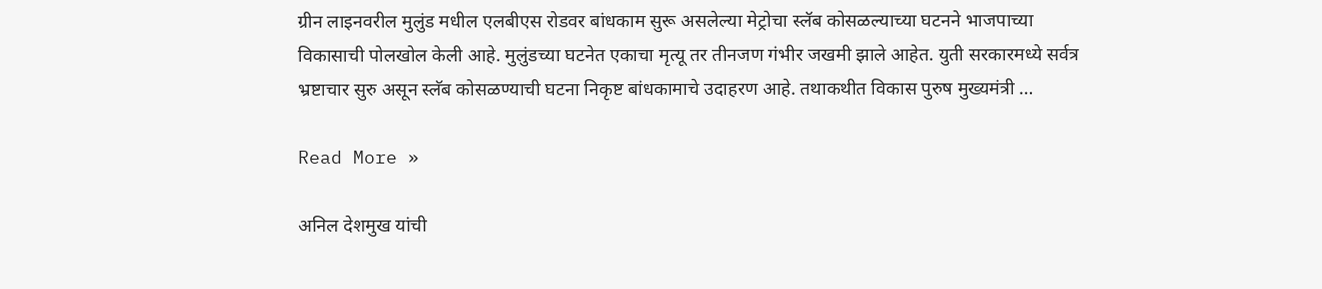ग्रीन लाइनवरील मुलुंड मधील एलबीएस रोडवर बांधकाम सुरू असलेल्या मेट्रोचा स्लॅब कोसळल्याच्या घटनने भाजपाच्या विकासाची पोलखोल केली आहे. मुलुंडच्या घटनेत एकाचा मृत्यू तर तीनजण गंभीर जखमी झाले आहेत. युती सरकारमध्ये सर्वत्र भ्रष्टाचार सुरु असून स्लॅब कोसळण्याची घटना निकृष्ट बांधकामाचे उदाहरण आहे. तथाकथीत विकास पुरुष मुख्यमंत्री …

Read More »

अनिल देशमुख यांची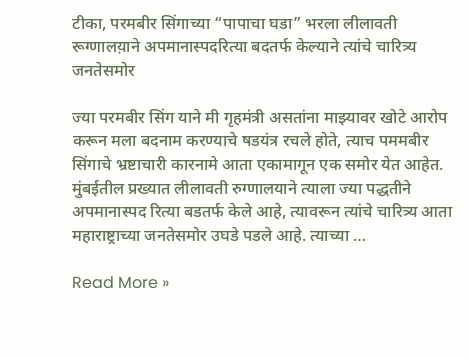टीका, परमबीर सिंगाच्या “पापाचा घडा” भरला लीलावती रूग्णालय़ाने अपमानास्पदरित्या बदतर्फ केल्याने त्यांचे चारित्र्य जनतेसमोर

ज्या परमबीर सिंग याने मी गृहमंत्री असतांना माझ्यावर खोटे आरोप करून मला बदनाम करण्याचे षडयंत्र रचले होते, त्याच पममबीर सिंगाचे भ्रष्टाचारी कारनामे आता एकामागून एक समोर येत आहेत. मुंबईतील प्रख्यात लीलावती रुग्णालयाने त्याला ज्या पद्धतीने अपमानास्पद रित्या बडतर्फ केले आहे, त्यावरून त्यांचे चारित्र्य आता महाराष्ट्राच्या जनतेसमोर उघडे पडले आहे. त्याच्या …

Read More »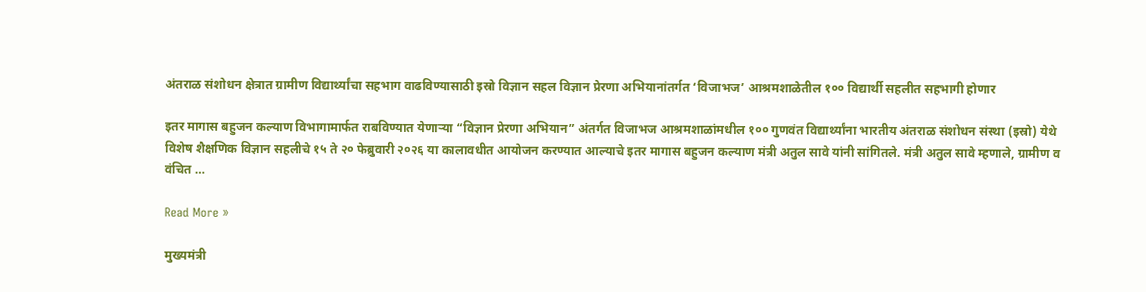अंतराळ संशोधन क्षेत्रात ग्रामीण विद्यार्थ्यांचा सहभाग वाढविण्यासाठी इस्रो विज्ञान सहल विज्ञान प्रेरणा अभियानांतर्गत ‘विजाभज’ आश्रमशाळेतील १०० विद्यार्थी सहलीत सहभागी होणार

इतर मागास बहुजन कल्याण विभागामार्फत राबविण्यात येणाऱ्या “विज्ञान प्रेरणा अभियान” अंतर्गत विजाभज आश्रमशाळांमधील १०० गुणवंत विद्यार्थ्यांना भारतीय अंतराळ संशोधन संस्था (इस्रो) येथे विशेष शैक्षणिक विज्ञान सहलीचे १५ ते २० फेब्रुवारी २०२६ या कालावधीत आयोजन करण्यात आल्याचे इतर मागास बहुजन कल्याण मंत्री अतुल सावे यांनी सांगितले. मंत्री अतुल सावे म्हणाले, ग्रामीण व वंचित …

Read More »

मुख्यमंत्री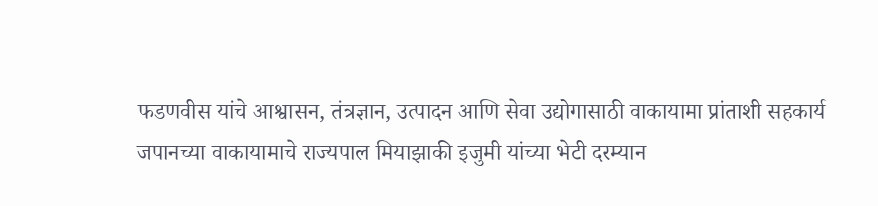फडणवीस यांचे आश्वासन, तंत्रज्ञान, उत्पादन आणि सेवा उद्योगासाठी वाकायामा प्रांताशी सहकार्य जपानच्या वाकायामाचे राज्यपाल मियाझाकी इजुमी यांच्या भेटी दरम्यान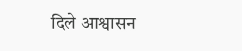दिले आश्वासन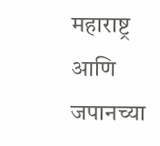महाराष्ट्र आणि जपानच्या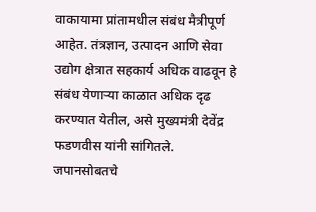वाकायामा प्रांतामधील संबंध मैत्रीपूर्ण आहेत. तंत्रज्ञान, उत्पादन आणि सेवा उद्योग क्षेत्रात सहकार्य अधिक वाढवून हे संबंध येणाऱ्या काळात अधिक दृढ करण्यात येतील, असे मुख्यमंत्री देवेंद्र फडणवीस यांनी सांगितले. जपानसोबतचे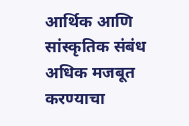आर्थिक आणि सांस्कृतिक संबंध अधिक मजबूत करण्याचा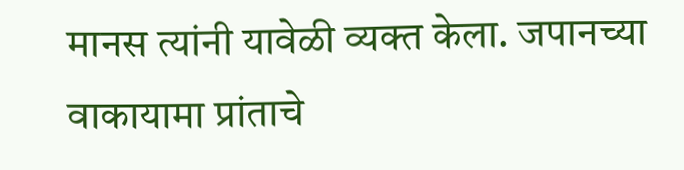मानस त्यांनी यावेळी व्यक्त केला. जपानच्या वाकायामा प्रांताचे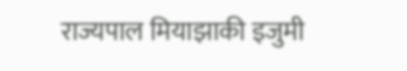राज्यपाल मियाझाकी इजुमी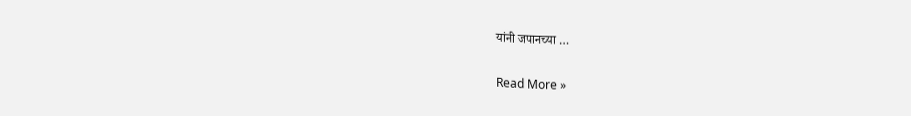यांनी जपानच्या …

Read More »